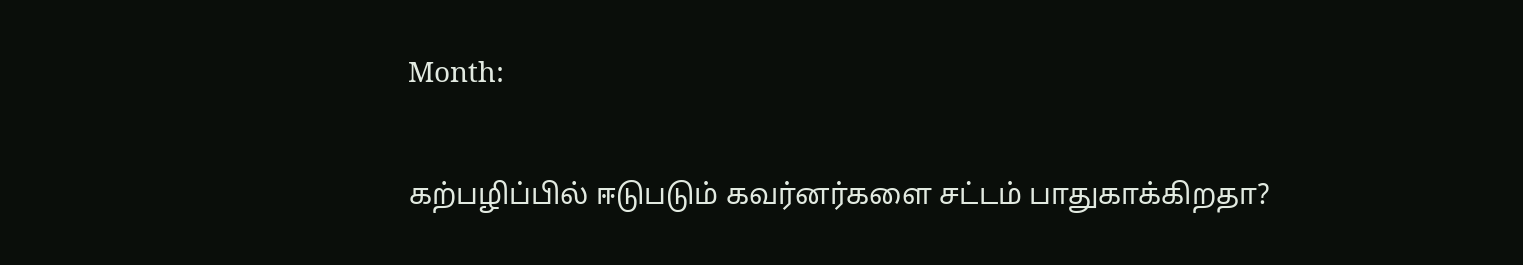Month:

கற்பழிப்பில் ஈடுபடும் கவர்னர்களை சட்டம் பாதுகாக்கிறதா?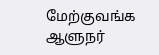மேற்குவங்க ஆளுநர்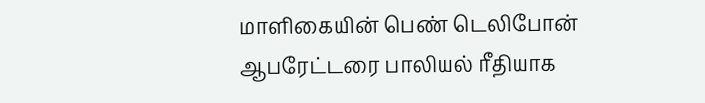மாளிகையின் பெண் டெலிபோன் ஆபரேட்டரை பாலியல் ரீதியாக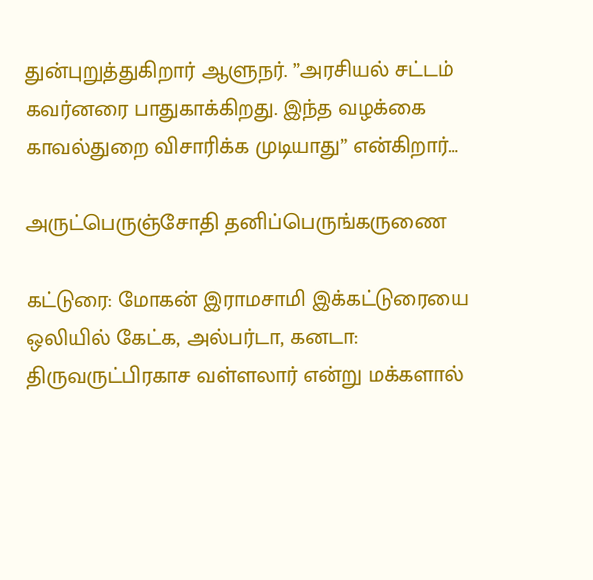துன்புறுத்துகிறார் ஆளுநர். ”அரசியல் சட்டம் கவர்னரை பாதுகாக்கிறது. இந்த வழக்கை காவல்துறை விசாரிக்க முடியாது” என்கிறார்…

அருட்பெருஞ்சோதி தனிப்பெருங்கருணை

கட்டுரை: மோகன் இராமசாமி இக்கட்டுரையை ஒலியில் கேட்க, அல்பர்டா, கனடா: திருவருட்பிரகாச வள்ளலார் என்று மக்களால்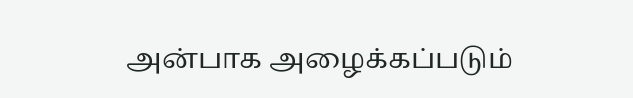அன்பாக அழைக்கப்படும்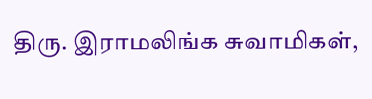திரு. இராமலிங்க சுவாமிகள்,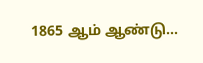1865 ஆம் ஆண்டு…